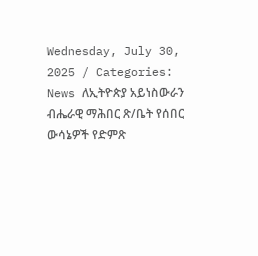Wednesday, July 30, 2025 / Categories: News ለኢትዮጵያ አይነስውራን ብሔራዊ ማሕበር ጽ/ቤት የሰበር ውሳኔዎች የድምጽ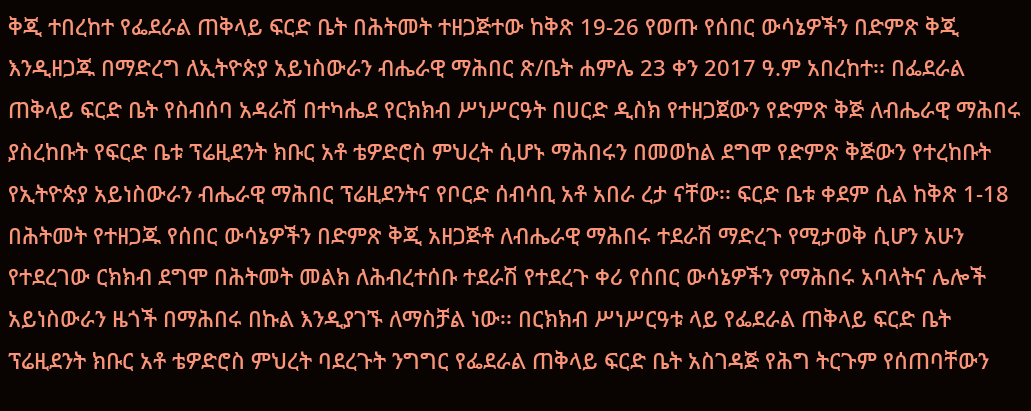ቅጂ ተበረከተ የፌደራል ጠቅላይ ፍርድ ቤት በሕትመት ተዘጋጅተው ከቅጽ 19-26 የወጡ የሰበር ውሳኔዎችን በድምጽ ቅጂ እንዲዘጋጁ በማድረግ ለኢትዮጵያ አይነስውራን ብሔራዊ ማሕበር ጽ/ቤት ሐምሌ 23 ቀን 2017 ዓ.ም አበረከተ፡፡ በፌደራል ጠቅላይ ፍርድ ቤት የስብሰባ አዳራሽ በተካሔደ የርክክብ ሥነሥርዓት በሀርድ ዲስክ የተዘጋጀውን የድምጽ ቅጅ ለብሔራዊ ማሕበሩ ያስረከቡት የፍርድ ቤቱ ፕሬዚደንት ክቡር አቶ ቴዎድሮስ ምህረት ሲሆኑ ማሕበሩን በመወከል ደግሞ የድምጽ ቅጅውን የተረከቡት የኢትዮጵያ አይነስውራን ብሔራዊ ማሕበር ፕሬዚደንትና የቦርድ ሰብሳቢ አቶ አበራ ረታ ናቸው፡፡ ፍርድ ቤቱ ቀደም ሲል ከቅጽ 1-18 በሕትመት የተዘጋጁ የሰበር ውሳኔዎችን በድምጽ ቅጂ አዘጋጅቶ ለብሔራዊ ማሕበሩ ተደራሽ ማድረጉ የሚታወቅ ሲሆን አሁን የተደረገው ርክክብ ደግሞ በሕትመት መልክ ለሕብረተሰቡ ተደራሽ የተደረጉ ቀሪ የሰበር ውሳኔዎችን የማሕበሩ አባላትና ሌሎች አይነስውራን ዜጎች በማሕበሩ በኩል እንዲያገኙ ለማስቻል ነው፡፡ በርክክብ ሥነሥርዓቱ ላይ የፌደራል ጠቅላይ ፍርድ ቤት ፕሬዚደንት ክቡር አቶ ቴዎድሮስ ምህረት ባደረጉት ንግግር የፌደራል ጠቅላይ ፍርድ ቤት አስገዳጅ የሕግ ትርጉም የሰጠባቸውን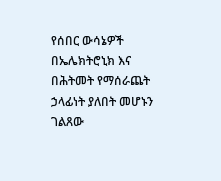የሰበር ውሳኔዎች በኤሌክትሮኒክ እና በሕትመት የማሰራጨት ኃላፊነት ያለበት መሆኑን ገልጸው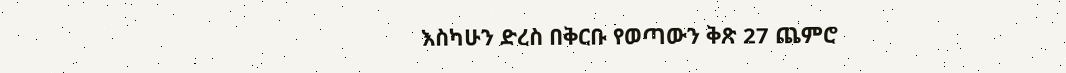እስካሁን ድረስ በቅርቡ የወጣውን ቅጽ 27 ጨምሮ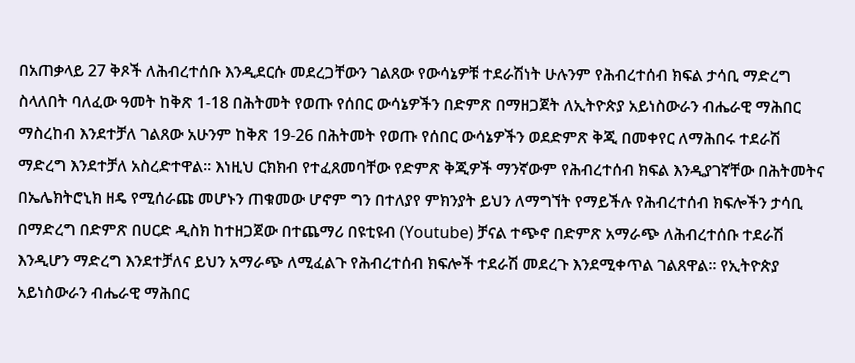በአጠቃላይ 27 ቅጾች ለሕብረተሰቡ እንዲደርሱ መደረጋቸውን ገልጸው የውሳኔዎቹ ተደራሽነት ሁሉንም የሕብረተሰብ ክፍል ታሳቢ ማድረግ ስላለበት ባለፈው ዓመት ከቅጽ 1-18 በሕትመት የወጡ የሰበር ውሳኔዎችን በድምጽ በማዘጋጀት ለኢትዮጵያ አይነስውራን ብሔራዊ ማሕበር ማስረከብ እንደተቻለ ገልጸው አሁንም ከቅጽ 19-26 በሕትመት የወጡ የሰበር ውሳኔዎችን ወደድምጽ ቅጂ በመቀየር ለማሕበሩ ተደራሽ ማድረግ እንደተቻለ አስረድተዋል፡፡ እነዚህ ርክክብ የተፈጸመባቸው የድምጽ ቅጂዎች ማንኛውም የሕብረተሰብ ክፍል እንዲያገኛቸው በሕትመትና በኤሌክትሮኒክ ዘዴ የሚሰራጩ መሆኑን ጠቁመው ሆኖም ግን በተለያየ ምክንያት ይህን ለማግኘት የማይችሉ የሕብረተሰብ ክፍሎችን ታሳቢ በማድረግ በድምጽ በሀርድ ዲስክ ከተዘጋጀው በተጨማሪ በዩቲዩብ (Youtube) ቻናል ተጭኖ በድምጽ አማራጭ ለሕብረተሰቡ ተደራሽ እንዲሆን ማድረግ እንደተቻለና ይህን አማራጭ ለሚፈልጉ የሕብረተሰብ ክፍሎች ተደራሽ መደረጉ እንደሚቀጥል ገልጸዋል፡፡ የኢትዮጵያ አይነስውራን ብሔራዊ ማሕበር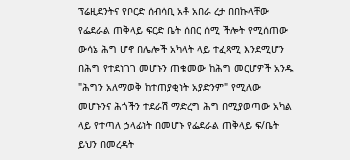ፕሬዚደንትና የቦርድ ሰብሳቢ አቶ አበራ ረታ በበኩላቸው የፌደራል ጠቅላይ ፍርድ ቤት ሰበር ሰሚ ችሎት የሚሰጠው ውሳኔ ሕግ ሆኖ በሌሎች አካላት ላይ ተፈጻሚ እንደሚሆን በሕግ የተደነገገ መሆኑን ጠቁመው ከሕግ መርሆዎች አንዱ "ሕግን አለማወቅ ከተጠያቂነት አያድንም" የሚለው መሆኑንና ሕጎችን ተደራሽ ማድረግ ሕግ በሚያወጣው አካል ላይ የተጣለ ኃላፊነት በመሆኑ የፌደራል ጠቅላይ ፍ/ቤት ይህን በመረዳት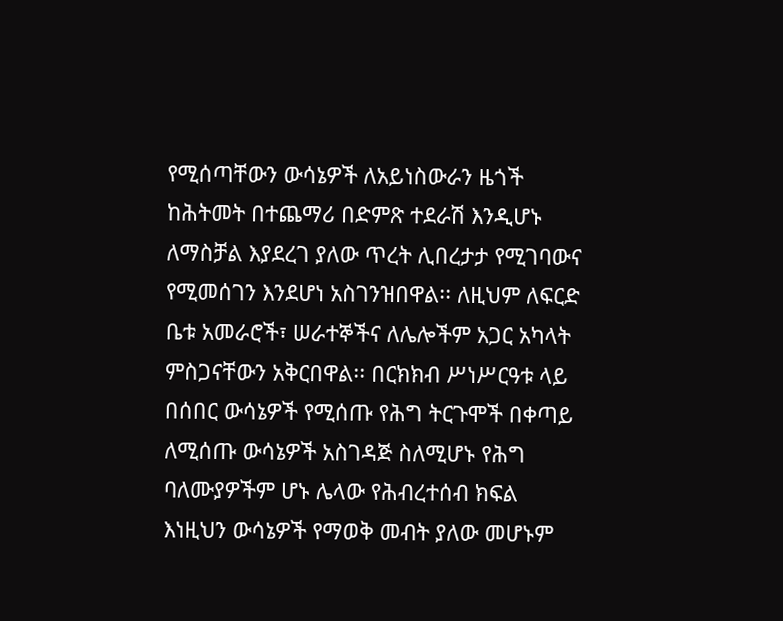የሚሰጣቸውን ውሳኔዎች ለአይነስውራን ዜጎች ከሕትመት በተጨማሪ በድምጽ ተደራሽ እንዲሆኑ ለማስቻል እያደረገ ያለው ጥረት ሊበረታታ የሚገባውና የሚመሰገን እንደሆነ አስገንዝበዋል፡፡ ለዚህም ለፍርድ ቤቱ አመራሮች፣ ሠራተኞችና ለሌሎችም አጋር አካላት ምስጋናቸውን አቅርበዋል፡፡ በርክክብ ሥነሥርዓቱ ላይ በሰበር ውሳኔዎች የሚሰጡ የሕግ ትርጉሞች በቀጣይ ለሚሰጡ ውሳኔዎች አስገዳጅ ስለሚሆኑ የሕግ ባለሙያዎችም ሆኑ ሌላው የሕብረተሰብ ክፍል እነዚህን ውሳኔዎች የማወቅ መብት ያለው መሆኑም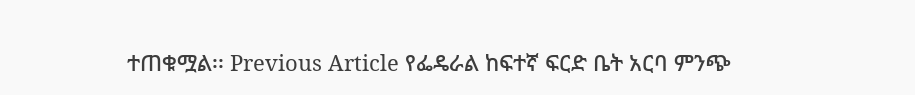ተጠቁሟል፡፡ Previous Article የፌዴራል ከፍተኛ ፍርድ ቤት አርባ ምንጭ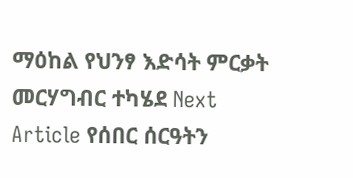ማዕከል የህንፃ እድሳት ምርቃት መርሃግብር ተካሄደ Next Article የሰበር ሰርዓትን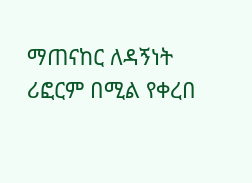ማጠናከር ለዳኝነት ሪፎርም በሚል የቀረበ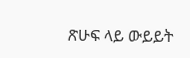ጽሁፍ ላይ ውይይት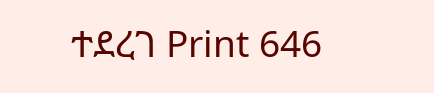ተደረገ Print 646